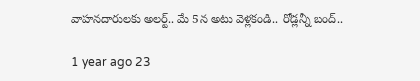వాహనదారులకు అలర్ట్.. మే 5న అటు వెళ్లకండి.. రోడ్లన్నీ బంద్..

1 year ago 23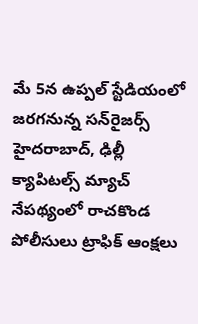మే 5న ఉప్పల్ స్టేడియంలో జరగనున్న సన్‌రైజర్స్ హైదరాబాద్, ఢిల్లీ క్యాపిటల్స్ మ్యాచ్ నేపథ్యంలో రాచకొండ పోలీసులు ట్రాఫిక్ ఆంక్షలు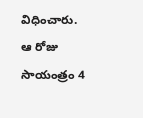విధించారు. ఆ రోజు సాయంత్రం 4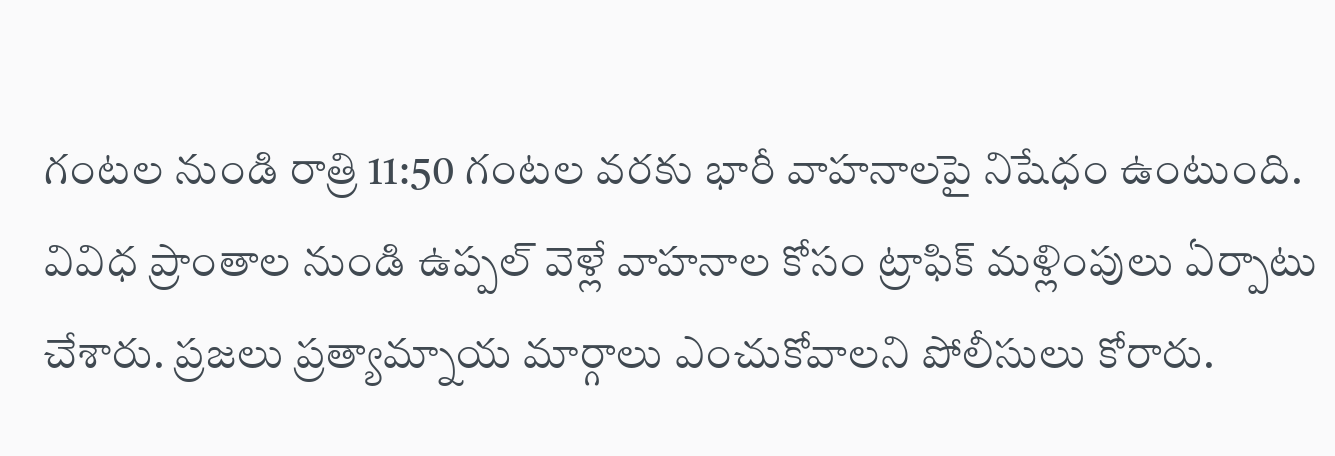గంటల నుండి రాత్రి 11:50 గంటల వరకు భారీ వాహనాలపై నిషేధం ఉంటుంది. వివిధ ప్రాంతాల నుండి ఉప్పల్ వెళ్లే వాహనాల కోసం ట్రాఫిక్ మళ్లింపులు ఏర్పాటు చేశారు. ప్రజలు ప్రత్యామ్నాయ మార్గాలు ఎంచుకోవాలని పోలీసులు కోరారు.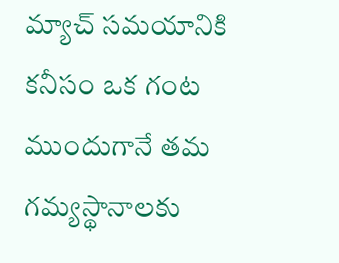మ్యాచ్ సమయానికి కనీసం ఒక గంట ముందుగానే తమ గమ్యస్థానాలకు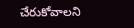చేరుకోవాలని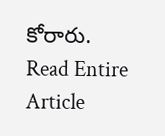కోరారు.
Read Entire Article